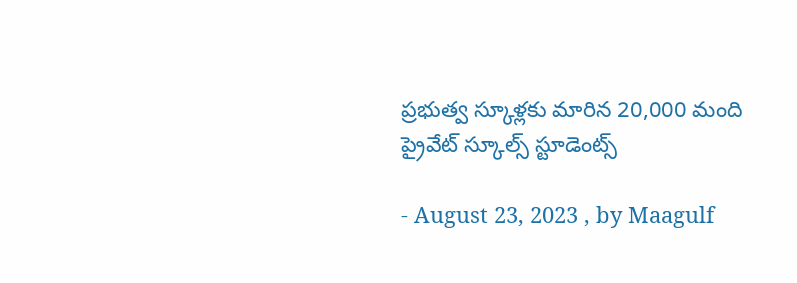ప్రభుత్వ స్కూళ్లకు మారిన 20,000 మంది ప్రైవేట్ స్కూల్స్ స్టూడెంట్స్

- August 23, 2023 , by Maagulf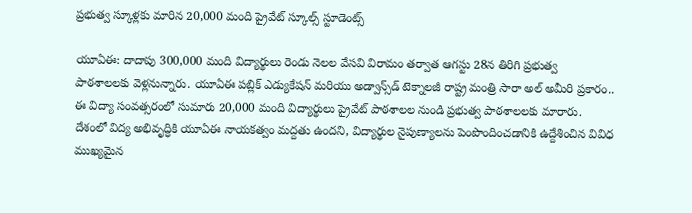ప్రభుత్వ స్కూళ్లకు మారిన 20,000 మంది ప్రైవేట్ స్కూల్స్ స్టూడెంట్స్

యూఏఈ: దాదాపు 300,000 మంది విద్యార్థులు రెండు నెలల వేసవి విరామం తర్వాత ఆగస్టు 28న తిరిగి ప్రభుత్వ పాఠశాలలకు వెళ్లనున్నారు. యూఏఈ పబ్లిక్ ఎడ్యుకేషన్ మరియు అడ్వాన్స్‌డ్ టెక్నాలజీ రాష్ట్ర మంత్రి సారా అల్ అమీరి ప్రకారం.. ఈ విద్యా సంవత్సరంలో సుమారు 20,000 మంది విద్యార్థులు ప్రైవేట్ పాఠశాలల నుండి ప్రభుత్వ పాఠశాలలకు మారారు.  దేశంలో విద్య అభివృద్ధికి యూఏఈ నాయకత్వం మద్దతు ఉందని, విద్యార్థుల నైపుణ్యాలను పెంపొందించడానికి ఉద్దేశించిన వివిధ ముఖ్యమైన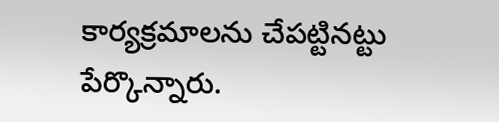కార్యక్రమాలను చేపట్టినట్టు పేర్కొన్నారు.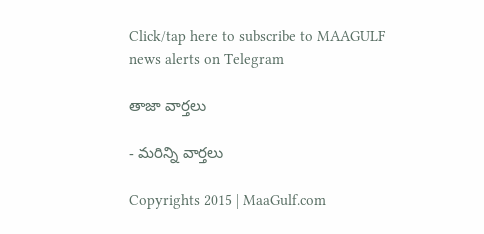Click/tap here to subscribe to MAAGULF news alerts on Telegram

తాజా వార్తలు

- మరిన్ని వార్తలు

Copyrights 2015 | MaaGulf.com